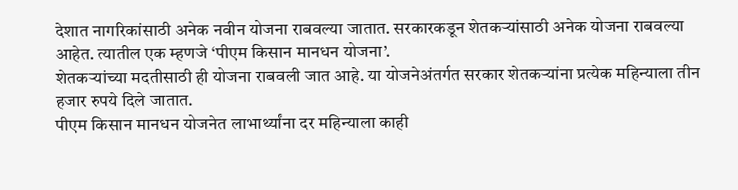देशात नागरिकांसाठी अनेक नवीन योजना राबवल्या जातात. सरकारकडून शेतकऱ्यांसाठी अनेक योजना राबवल्या आहेत. त्यातील एक म्हणजे ‘पीएम किसान मानधन योजना’.
शेतकऱ्यांच्या मदतीसाठी ही योजना राबवली जात आहे. या योजनेअंतर्गत सरकार शेतकऱ्यांना प्रत्येक महिन्याला तीन हजार रुपये दिले जातात.
पीएम किसान मानधन योजनेत लाभार्थ्यांना दर महिन्याला काही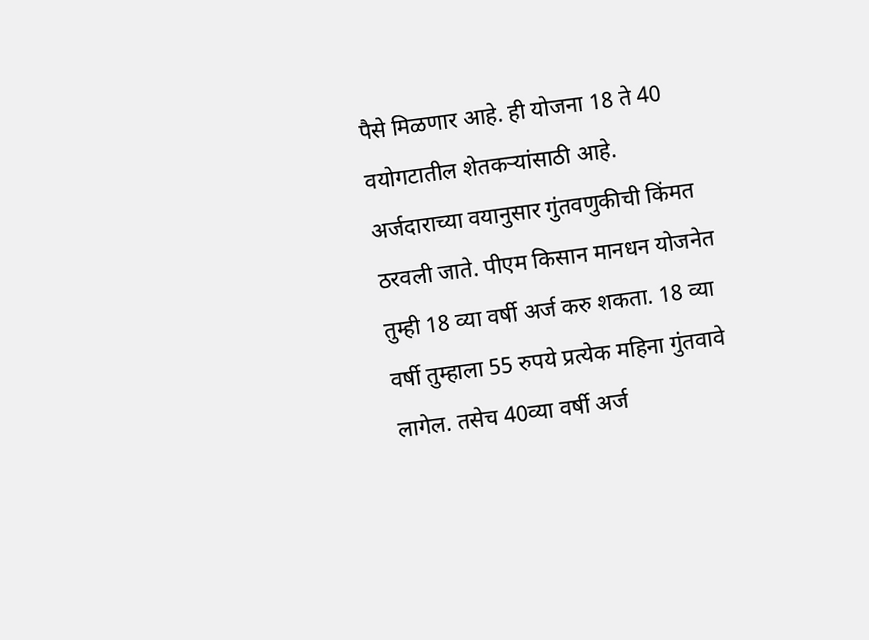पैसे मिळणार आहे. ही योजना 18 ते 40 वयोगटातील शेतकऱ्यांसाठी आहे. अर्जदाराच्या वयानुसार गुंतवणुकीची किंमत ठरवली जाते. पीएम किसान मानधन योजनेत तुम्ही 18 व्या वर्षी अर्ज करु शकता. 18 व्या वर्षी तुम्हाला 55 रुपये प्रत्येक महिना गुंतवावे लागेल. तसेच 40व्या वर्षी अर्ज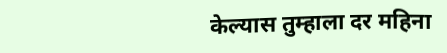केल्यास तुम्हाला दर महिना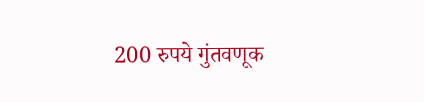200 रुपये गुंतवणूक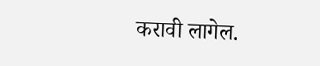करावी लागेल.